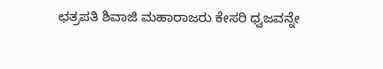ಛತ್ರಪತಿ ಶಿವಾಜಿ ಮಹಾರಾಜರು ಕೇಸರಿ ಧ್ವಜವನ್ನೇ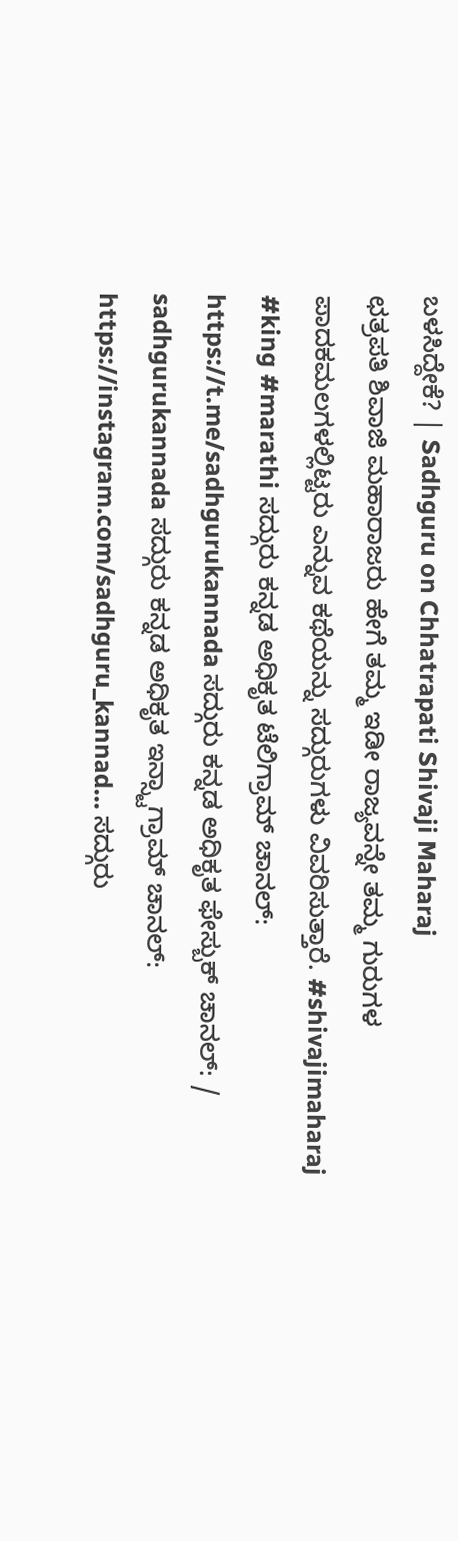ಬಳಸಿದ್ದೇಕೆ? | Sadhguru on Chhatrapati Shivaji Maharaj
ಛತ್ರಪತಿ ಶಿವಾಜಿ ಮಹಾರಾಜರು ಹೇಗೆ ತಮ್ಮ ಇಡೀ ರಾಜ್ಯವನ್ನೇ ತಮ್ಮ ಗುರುಗಳ ಪಾದಕಮಲಗಳಲ್ಲಿಟ್ಟರು ಎನ್ನುವ ಕಥೆಯನ್ನು ಸದ್ಗುರುಗಳು ವಿವರಿಸುತ್ತಾರೆ. #shivajimaharaj #king #marathi ಸದ್ಗುರು ಕನ್ನಡ ಅಧಿಕೃತ ಟೆಲಿಗ್ರಾಮ್ ಚಾನಲ್: https://t.me/sadhgurukannada ಸದ್ಗುರು ಕನ್ನಡ ಅಧಿಕೃತ ಫೇಸ್ಬುಕ್ ಚಾನಲ್: / sadhgurukannada ಸದ್ಗುರು ಕನ್ನಡ ಅಧಿಕೃತ ಇನ್ಸ್ಟಾಗ್ರಾಮ್ ಚಾನಲ್: https://instagram.com/sadhguru_kannad... ಸದ್ಗುರು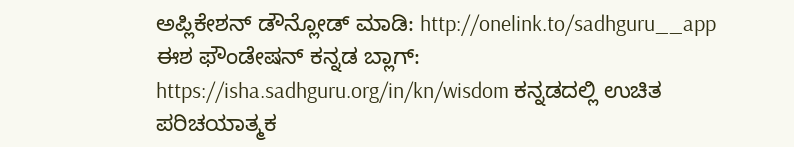ಅಪ್ಲಿಕೇಶನ್ ಡೌನ್ಲೋಡ್ ಮಾಡಿ: http://onelink.to/sadhguru__app ಈಶ ಫೌಂಡೇಷನ್ ಕನ್ನಡ ಬ್ಲಾಗ್: https://isha.sadhguru.org/in/kn/wisdom ಕನ್ನಡದಲ್ಲಿ ಉಚಿತ ಪರಿಚಯಾತ್ಮಕ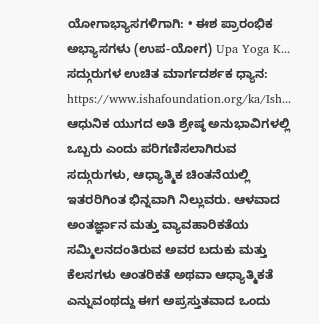ಯೋಗಾಭ್ಯಾಸಗಳಿಗಾಗಿ: • ಈಶ ಪ್ರಾರಂಭಿಕ ಅಭ್ಯಾಸಗಳು (ಉಪ-ಯೋಗ) Upa Yoga K... ಸದ್ಗುರುಗಳ ಉಚಿತ ಮಾರ್ಗದರ್ಶಕ ಧ್ಯಾನ: https://www.ishafoundation.org/ka/Ish... ಆಧುನಿಕ ಯುಗದ ಅತಿ ಶ್ರೇಷ್ಠ ಅನುಭಾವಿಗಳಲ್ಲಿ ಒಬ್ಬರು ಎಂದು ಪರಿಗಣಿಸಲಾಗಿರುವ ಸದ್ಗುರುಗಳು, ಆಧ್ಯಾತ್ಮಿಕ ಚಿಂತನೆಯಲ್ಲಿ ಇತರರಿಗಿಂತ ಭಿನ್ನವಾಗಿ ನಿಲ್ಲುವರು. ಆಳವಾದ ಅಂತರ್ಜ್ಞಾನ ಮತ್ತು ವ್ಯಾವಹಾರಿಕತೆಯ ಸಮ್ಮಿಲನದಂತಿರುವ ಅವರ ಬದುಕು ಮತ್ತು ಕೆಲಸಗಳು ಆಂತರಿಕತೆ ಅಥವಾ ಆಧ್ಯಾತ್ಮಿಕತೆ ಎನ್ನುವಂಥದ್ದು ಈಗ ಅಪ್ರಸ್ತುತವಾದ ಒಂದು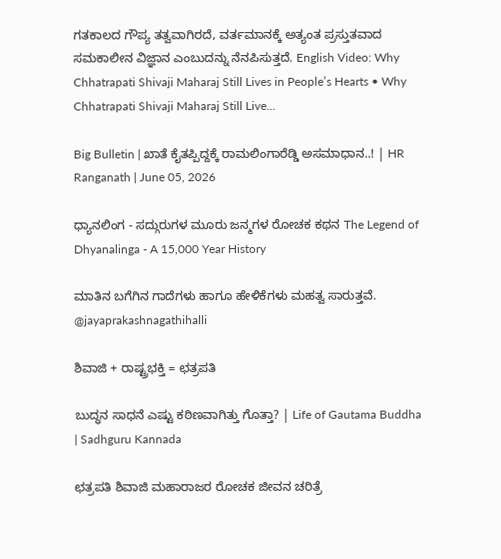ಗತಕಾಲದ ಗೌಪ್ಯ ತತ್ವವಾಗಿರದೆ, ವರ್ತಮಾನಕ್ಕೆ ಅತ್ಯಂತ ಪ್ರಸ್ತುತವಾದ ಸಮಕಾಲೀನ ವಿಜ್ಞಾನ ಎಂಬುದನ್ನು ನೆನಪಿಸುತ್ತದೆ. English Video: Why Chhatrapati Shivaji Maharaj Still Lives in People’s Hearts • Why Chhatrapati Shivaji Maharaj Still Live...

Big Bulletin | ಖಾತೆ ಕೈತಪ್ಪಿದ್ದಕ್ಕೆ ರಾಮಲಿಂಗಾರೆಡ್ಡಿ ಅಸಮಾಧಾನ..! | HR Ranganath | June 05, 2026

ಧ್ಯಾನಲಿಂಗ - ಸದ್ಗುರುಗಳ ಮೂರು ಜನ್ಮಗಳ ರೋಚಕ ಕಥನ The Legend of Dhyanalinga - A 15,000 Year History

ಮಾತಿನ ಬಗೆಗಿನ ಗಾದೆಗಳು ಹಾಗೂ ಹೇಳಿಕೆಗಳು ಮಹತ್ವ ಸಾರುತ್ತವೆ. @jayaprakashnagathihalli

ಶಿವಾಜಿ + ರಾಷ್ಟ್ರಭಕ್ತಿ = ಛತ್ರಪತಿ

ಬುದ್ಧನ ಸಾಧನೆ ಎಷ್ಟು ಕಠಿಣವಾಗಿತ್ತು ಗೊತ್ತಾ? | Life of Gautama Buddha | Sadhguru Kannada

ಛತ್ರಪತಿ ಶಿವಾಜಿ ಮಹಾರಾಜರ ರೋಚಕ ಜೀವನ ಚರಿತ್ರೆ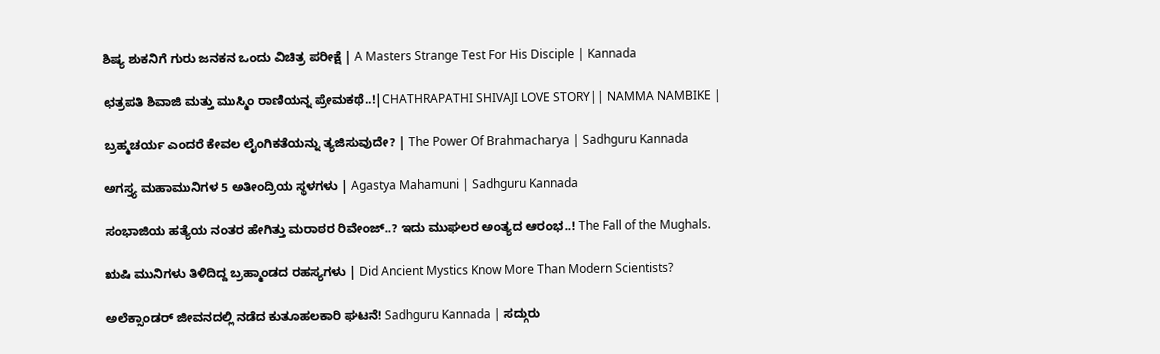ಶಿಷ್ಯ ಶುಕನಿಗೆ ಗುರು ಜನಕನ ಒಂದು ವಿಚಿತ್ರ ಪರೀಕ್ಷೆ | A Masters Strange Test For His Disciple | Kannada

ಛತ್ರಪತಿ ಶಿವಾಜಿ ಮತ್ತು ಮುಸ್ಮಿಂ ರಾಣಿಯನ್ನ ಪ್ರೇಮಕಥೆ..!|CHATHRAPATHI SHIVAJI LOVE STORY|| NAMMA NAMBIKE |

ಬ್ರಹ್ಮಚರ್ಯ ಎಂದರೆ ಕೇವಲ ಲೈಂಗಿಕತೆಯನ್ನು ತ್ಯಜಿಸುವುದೇ? | The Power Of Brahmacharya | Sadhguru Kannada

ಅಗಸ್ತ್ಯ ಮಹಾಮುನಿಗಳ 5 ಅತೀಂದ್ರಿಯ ಸ್ಥಳಗಳು | Agastya Mahamuni | Sadhguru Kannada

ಸಂಭಾಜಿಯ ಹತ್ಯೆಯ ನಂತರ ಹೇಗಿತ್ತು ಮರಾಠರ ರಿವೇಂಜ್..? ಇದು ಮುಘಲರ ಅಂತ್ಯದ ಆರಂಭ..! The Fall of the Mughals.

ಋಷಿ ಮುನಿಗಳು ತಿಳಿದಿದ್ದ ಬ್ರಹ್ಮಾಂಡದ ರಹಸ್ಯಗಳು | Did Ancient Mystics Know More Than Modern Scientists?

ಅಲೆಕ್ಸಾಂಡರ್ ಜೀವನದಲ್ಲಿ ನಡೆದ ಕುತೂಹಲಕಾರಿ ಘಟನೆ! Sadhguru Kannada | ಸದ್ಗುರು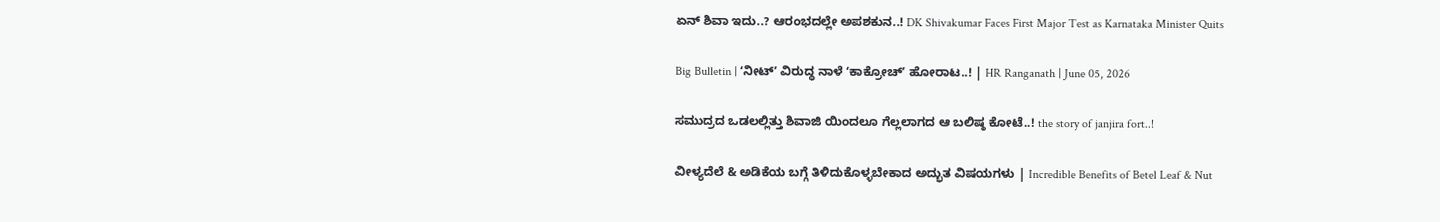ಏನ್ ಶಿವಾ ಇದು..? ಆರಂಭದಲ್ಲೇ ಅಪಶಕುನ..! DK Shivakumar Faces First Major Test as Karnataka Minister Quits

Big Bulletin | ʻನೀಟ್ʼ ವಿರುದ್ಧ ನಾಳೆ ʻಕಾಕ್ರೋಚ್ʼ ಹೋರಾಟ..! | HR Ranganath | June 05, 2026

ಸಮುದ್ರದ ಒಡಲಲ್ಲಿತ್ತು ಶಿವಾಜಿ ಯಿಂದಲೂ ಗೆಲ್ಲಲಾಗದ ಆ ಬಲಿಷ್ಠ ಕೋಟೆ..! the story of janjira fort..!

ವೀಳ್ಯದೆಲೆ & ಅಡಿಕೆಯ ಬಗ್ಗೆ ತಿಳಿದುಕೊಳ್ಳಬೇಕಾದ ಅದ್ಭುತ ವಿಷಯಗಳು | Incredible Benefits of Betel Leaf & Nut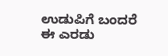ಉಡುಪಿಗೆ ಬಂದರೆ ಈ ಎರಡು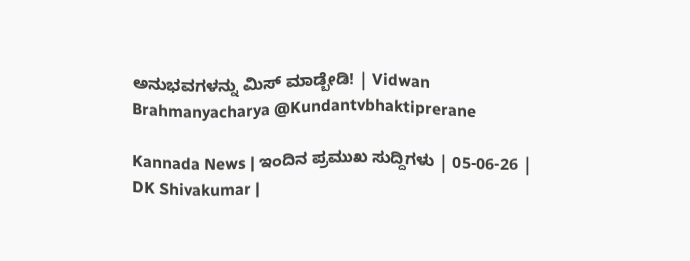ಅನುಭವಗಳನ್ನು ಮಿಸ್ ಮಾಡ್ಬೇಡಿ! | Vidwan Brahmanyacharya @Kundantvbhaktiprerane

Kannada News | ಇಂದಿನ ಪ್ರಮುಖ ಸುದ್ದಿಗಳು | 05-06-26 | DK Shivakumar |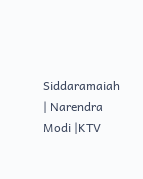Siddaramaiah | Narendra Modi |KTV